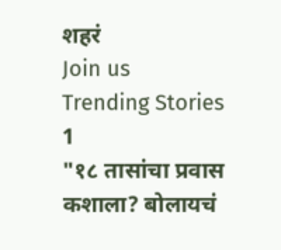शहरं
Join us
Trending Stories
1
"१८ तासांचा प्रवास कशाला? बोलायचं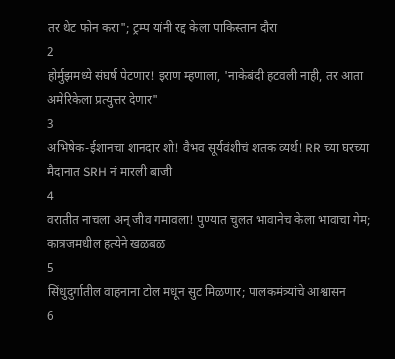तर थेट फोन करा"; ट्रम्प यांनी रद्द केला पाकिस्तान दौरा
2
होर्मुझमध्ये संघर्ष पेटणार! इराण म्हणाला, 'नाकेबंदी हटवली नाही, तर आता अमेरिकेला प्रत्युत्तर देणार"
3
अभिषेक-ईशानचा शानदार शो! वैभव सूर्यवंशीचं शतक व्यर्थ! RR च्या घरच्या मैदानात SRH नं मारली बाजी
4
वरातीत नाचला अन् जीव गमावला! पुण्यात चुलत भावानेच केला भावाचा गेम; कात्रजमधील हत्येने खळबळ
5
सिंधुदुर्गातील वाहनाना टोल मधून सुट मिळणार; पालकमंत्र्यांचे आश्वासन
6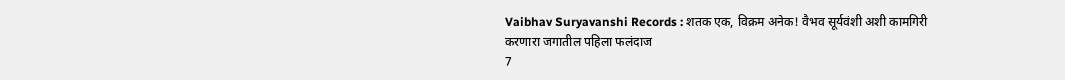Vaibhav Suryavanshi Records : शतक एक, विक्रम अनेक! वैभव सूर्यवंशी अशी कामगिरी करणारा जगातील पहिला फलंदाज
7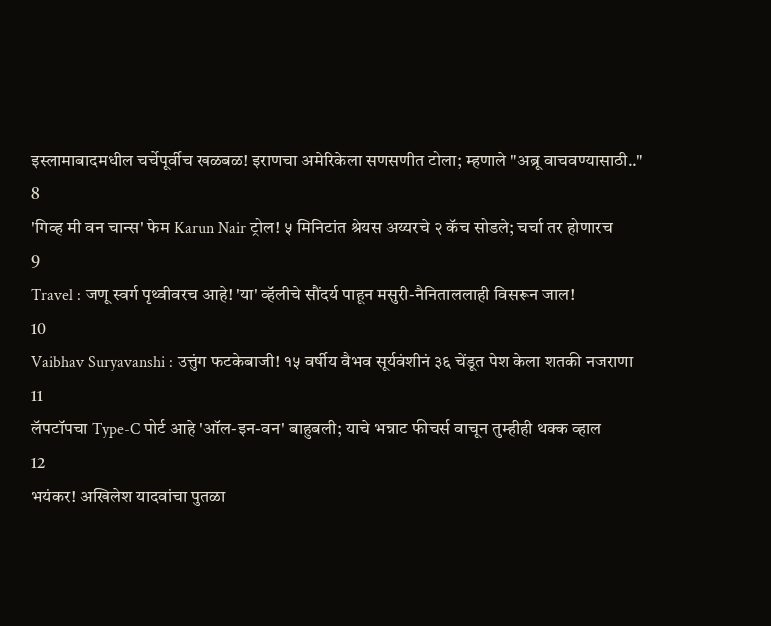इस्लामाबादमधील चर्चेपूर्वीच खळबळ! इराणचा अमेरिकेला सणसणीत टोला; म्हणाले "अब्रू वाचवण्यासाठी.."
8
'गिव्ह मी वन चान्स' फेम Karun Nair ट्रोल! ५ मिनिटांत श्रेयस अय्यरचे २ कॅच सोडले; चर्चा तर होणारच
9
Travel : जणू स्वर्ग पृथ्वीवरच आहे! 'या' व्हॅलीचे सौंदर्य पाहून मसुरी-नैनिताललाही विसरून जाल!
10
Vaibhav Suryavanshi : उत्तुंग फटकेबाजी! १५ वर्षीय वैभव सूर्यवंशीनं ३६ चेंडूत पेश केला शतकी नजराणा
11
लॅपटॉपचा Type-C पोर्ट आहे 'ऑल-इन-वन' बाहुबली; याचे भन्नाट फीचर्स वाचून तुम्हीही थक्क व्हाल
12
भयंकर! अखिलेश यादवांचा पुतळा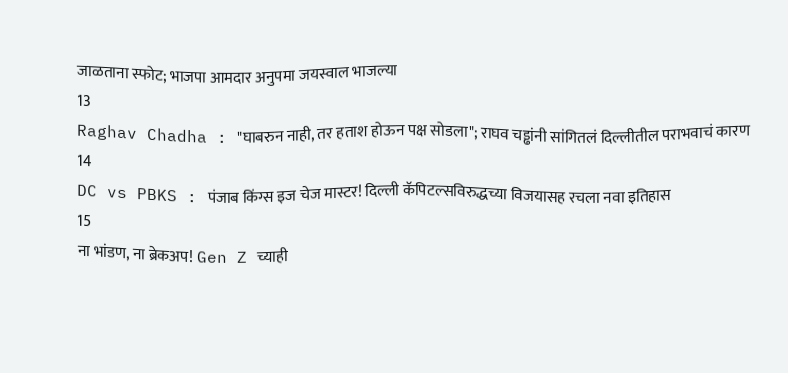जाळताना स्फोट; भाजपा आमदार अनुपमा जयस्वाल भाजल्या
13
Raghav Chadha : "घाबरुन नाही, तर हताश होऊन पक्ष सोडला"; राघव चड्ढांनी सांगितलं दिल्लीतील पराभवाचं कारण
14
DC vs PBKS : पंजाब किंग्स इज चेज मास्टर! दिल्ली कॅपिटल्सविरुद्धच्या विजयासह रचला नवा इतिहास
15
ना भांडण, ना ब्रेकअप! Gen Z च्याही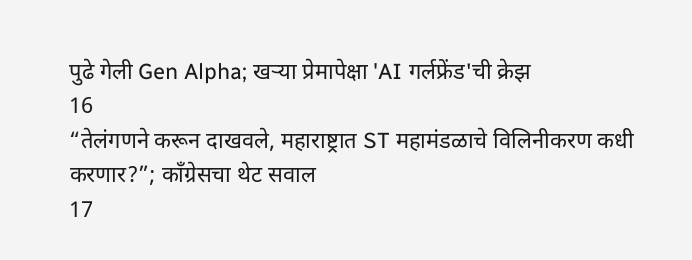पुढे गेली Gen Alpha; खऱ्या प्रेमापेक्षा 'AI गर्लफ्रेंड'ची क्रेझ
16
“तेलंगणने करून दाखवले, महाराष्ट्रात ST महामंडळाचे विलिनीकरण कधी करणार?”; काँग्रेसचा थेट सवाल
17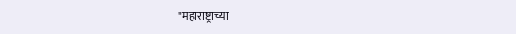"महाराष्ट्राच्या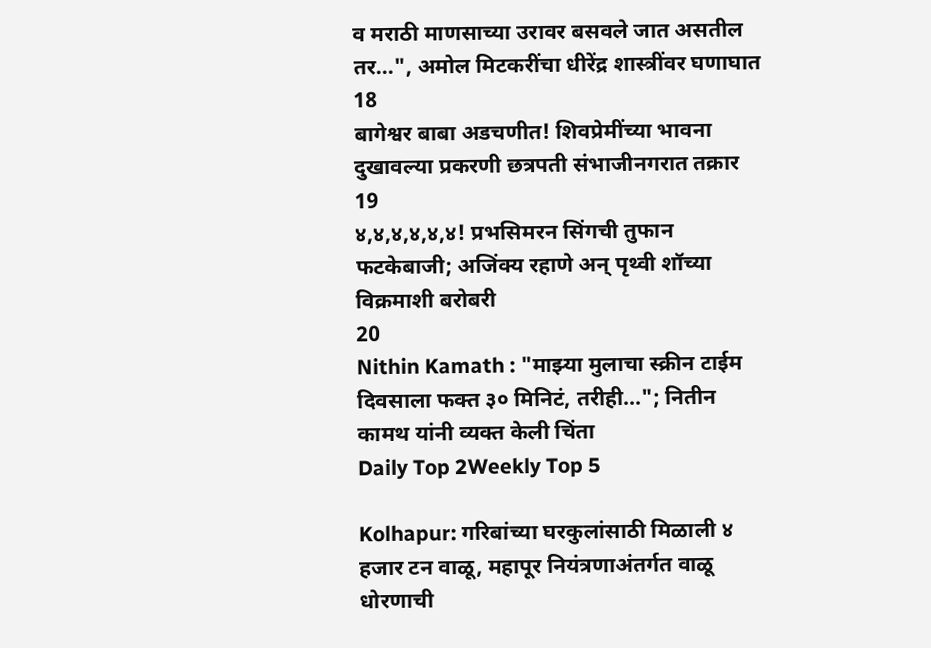व मराठी माणसाच्या उरावर बसवले जात असतील तर...", अमोल मिटकरींचा धीरेंद्र शास्त्रींवर घणाघात
18
बागेश्वर बाबा अडचणीत! शिवप्रेमींच्या भावना दुखावल्या प्रकरणी छत्रपती संभाजीनगरात तक्रार
19
४,४,४,४,४,४! प्रभसिमरन सिंगची तुफान फटकेबाजी; अजिंक्य रहाणे अन् पृथ्वी शॉच्या विक्रमाशी बरोबरी
20
Nithin Kamath : "माझ्या मुलाचा स्क्रीन टाईम दिवसाला फक्त ३० मिनिटं, तरीही..."; नितीन कामथ यांनी व्यक्त केली चिंता
Daily Top 2Weekly Top 5

Kolhapur: गरिबांच्या घरकुलांसाठी मिळाली ४ हजार टन वाळू, महापूर नियंत्रणाअंतर्गत वाळू धोरणाची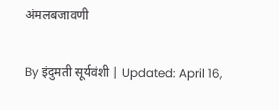अंमलबजावणी

By इंदुमती सूर्यवंशी | Updated: April 16,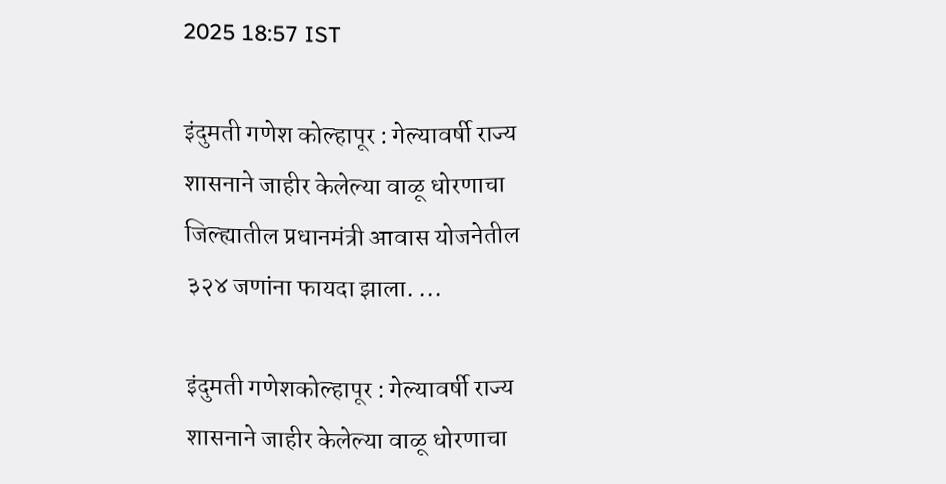2025 18:57 IST

इंदुमती गणेश कोल्हापूर : गेल्यावर्षी राज्य शासनाने जाहीर केलेल्या वाळू धोरणाचा जिल्ह्यातील प्रधानमंत्री आवास योजनेतील ३२४ जणांना फायदा झाला. ...

इंदुमती गणेशकोल्हापूर : गेल्यावर्षी राज्य शासनाने जाहीर केलेल्या वाळू धोरणाचा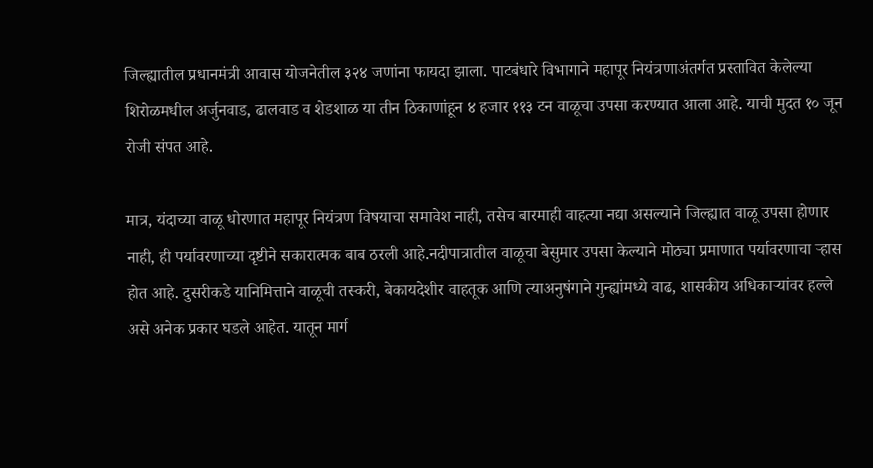जिल्ह्यातील प्रधानमंत्री आवास योजनेतील ३२४ जणांना फायदा झाला. पाटबंधारे विभागाने महापूर नियंत्रणाअंतर्गत प्रस्तावित केलेल्या शिरोळमधील अर्जुनवाड, ढालवाड व शेडशाळ या तीन ठिकाणांहून ४ हजार ११३ टन वाळूचा उपसा करण्यात आला आहे. याची मुदत १० जून रोजी संपत आहे.

मात्र, यंदाच्या वाळू धोरणात महापूर नियंत्रण विषयाचा समावेश नाही, तसेच बारमाही वाहत्या नद्या असल्याने जिल्ह्यात वाळू उपसा होणार नाही, ही पर्यावरणाच्या दृष्टीने सकारात्मक बाब ठरली आहे.नदीपात्रातील वाळूचा बेसुमार उपसा केल्याने मोठ्या प्रमाणात पर्यावरणाचा ऱ्हास होत आहे. दुसरीकडे यानिमित्ताने वाळूची तस्करी, बेकायदेशीर वाहतूक आणि त्याअनुषंगाने गुन्ह्यांमध्ये वाढ, शासकीय अधिकाऱ्यांवर हल्ले असे अनेक प्रकार घडले आहेत. यातून मार्ग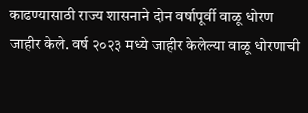काढण्यासाठी राज्य शासनाने दोन वर्षापूर्वी वाळू धोरण जाहीर केले. वर्ष २०२३ मध्ये जाहीर केलेल्या वाळू धोरणाची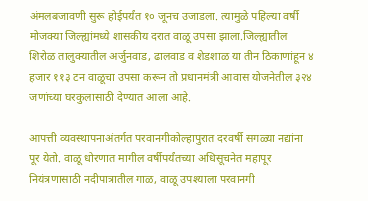अंमलबजावणी सुरू होईपर्यंत १० जूनच उजाडला. त्यामुळे पहिल्या वर्षी मोजक्या जिल्ह्यांमध्ये शासकीय दरात वाळू उपसा झाला.जिल्ह्यातील शिरोळ तालुक्यातील अर्जुनवाड, ढालवाड व शेडशाळ या तीन ठिकाणांहून ४ हजार ११३ टन वाळूचा उपसा करून तो प्रधानमंत्री आवास योजनेतील ३२४ जणांच्या घरकुलासाठी देण्यात आला आहे.

आपत्ती व्यवस्थापनाअंतर्गत परवानगीकोल्हापुरात दरवर्षी सगळ्या नद्यांना पूर येतो. वाळू धोरणात मागील वर्षीपर्यंतच्या अधिसूचनेत महापूर नियंत्रणासाठी नदीपात्रातील गाळ, वाळू उपश्याला परवानगी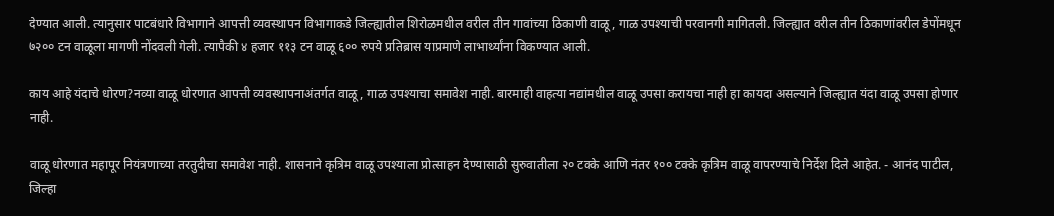देण्यात आली. त्यानुसार पाटबंधारे विभागाने आपत्ती व्यवस्थापन विभागाकडे जिल्ह्यातील शिरोळमधील वरील तीन गावांच्या ठिकाणी वाळू, गाळ उपश्याची परवानगी मागितली. जिल्ह्यात वरील तीन ठिकाणांवरील डेपोंमधून ७२०० टन वाळूला मागणी नोंदवली गेली. त्यापैकी ४ हजार ११३ टन वाळू ६०० रुपये प्रतिब्रास याप्रमाणे लाभार्थ्यांना विकण्यात आली.

काय आहे यंदाचे धोरण?नव्या वाळू धोरणात आपत्ती व्यवस्थापनाअंतर्गत वाळू, गाळ उपश्याचा समावेश नाही. बारमाही वाहत्या नद्यांमधील वाळू उपसा करायचा नाही हा कायदा असल्याने जिल्ह्यात यंदा वाळू उपसा होणार नाही.

वाळू धोरणात महापूर नियंत्रणाच्या तरतुदीचा समावेश नाही. शासनाने कृत्रिम वाळू उपश्याला प्रोत्साहन देण्यासाठी सुरुवातीला २० टक्के आणि नंतर १०० टक्के कृत्रिम वाळू वापरण्याचे निर्देश दिले आहेत. - आनंद पाटील, जिल्हा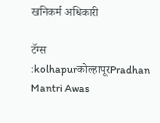खनिकर्म अधिकारी

टॅग्स :kolhapurकोल्हापूरPradhan Mantri Awas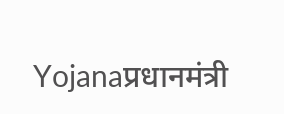Yojanaप्रधानमंत्री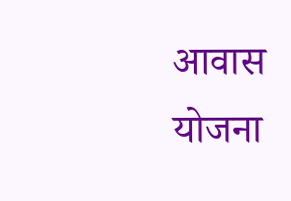आवास योजना